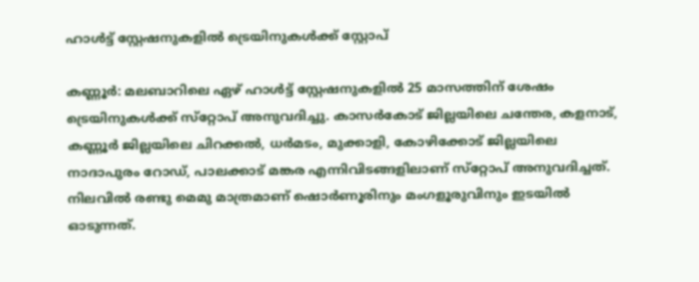ഹാള്‍ട്ട് സ്റ്റേഷനുകളില്‍ ട്രെയിനുകൾക്ക് സ്റ്റോപ്

കണ്ണൂര്‍: മലബാറിലെ ഏഴ് ഹാള്‍ട്ട് സ്റ്റേഷനുകളില്‍ 25 മാസത്തിന് ശേഷം ട്രെയിനുകള്‍ക്ക് സ്‌റ്റോപ് അനുവദിച്ചു. കാസര്‍കോട് ജില്ലയിലെ ചന്തേര, കളനാട്, കണ്ണൂര്‍ ജില്ലയിലെ ചിറക്കല്‍, ധർമടം, മുക്കാളി, കോഴിക്കോട് ജില്ലയിലെ നാദാപുരം റോഡ്, പാലക്കാട് മങ്കര എന്നിവിടങ്ങളിലാണ് സ്‌റ്റോപ് അനുവദിച്ചത്. നിലവില്‍ രണ്ടു മെമു മാത്രമാണ് ഷൊര്‍ണൂരിനും മംഗളൂരുവിനും ഇടയില്‍ ഓടുന്നത്.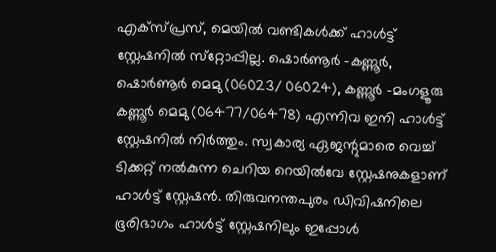എക്‌സ്പ്രസ്, മെയില്‍ വണ്ടികള്‍ക്ക് ഹാള്‍ട്ട് സ്റ്റേഷനില്‍ സ്‌റ്റോപ്പില്ല. ഷൊര്‍ണൂര്‍ -കണ്ണൂര്‍, ഷൊര്‍ണൂര്‍ മെമു (06023/ 06024), കണ്ണൂര്‍ -മംഗളൂരു കണ്ണൂര്‍ മെമു (06477/06478) എന്നിവ ഇനി ഹാള്‍ട്ട് സ്റ്റേഷനില്‍ നിര്‍ത്തും. സ്വകാര്യ ഏജന്റുമാരെ വെച്ച് ടിക്കറ്റ് നല്‍കുന്ന ചെറിയ റെയില്‍വേ സ്റ്റേഷനുകളാണ് ഹാള്‍ട്ട് സ്റ്റേഷന്‍. തിരുവനന്തപുരം ഡിവിഷനിലെ ഭൂരിഭാഗം ഹാള്‍ട്ട് സ്റ്റേഷനിലും ഇപ്പോള്‍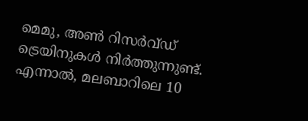മെമു, അണ്‍ റിസര്‍വ്ഡ് ട്രെയിനുകൾ നിര്‍ത്തുന്നുണ്ട്. എന്നാല്‍, മലബാറിലെ 10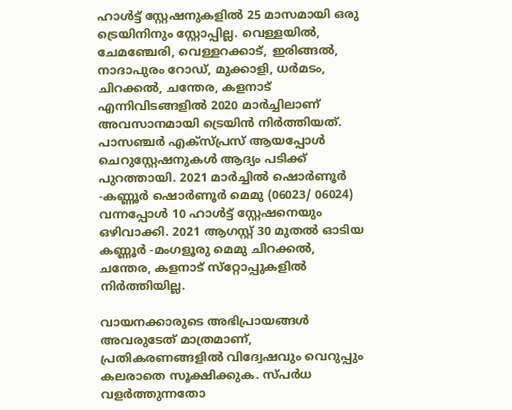ഹാള്‍ട്ട് സ്റ്റേഷനുകളില്‍ 25 മാസമായി ഒരു ട്രെയിനിനും സ്റ്റോപ്പില്ല. വെള്ളയില്‍, ചേമഞ്ചേരി, വെള്ളറക്കാട്, ഇരിങ്ങല്‍, നാദാപുരം റോഡ്, മുക്കാളി, ധർമടം, ചിറക്കല്‍, ചന്തേര, കളനാട് എന്നിവിടങ്ങളില്‍ 2020 മാര്‍ച്ചിലാണ് അവസാനമായി ട്രെയിൻ നിര്‍ത്തിയത്. പാസഞ്ചര്‍ എക്‌സ്പ്രസ് ആയപ്പോള്‍ ചെറുസ്റ്റേഷനുകള്‍ ആദ്യം പടിക്ക് പുറത്തായി. 2021 മാര്‍ച്ചില്‍ ഷൊര്‍ണൂര്‍ -കണ്ണൂര്‍ ഷൊര്‍ണൂര്‍ മെമു (06023/ 06024) വന്നപ്പോള്‍ 10 ഹാള്‍ട്ട് സ്റ്റേഷനെയും ഒഴിവാക്കി. 2021 ആഗസ്റ്റ് 30 മുതല്‍ ഓടിയ കണ്ണൂർ -മംഗളൂരു മെമു ചിറക്കല്‍, ചന്തേര, കളനാട് സ്‌റ്റോപ്പുകളില്‍ നിര്‍ത്തിയില്ല.

വായനക്കാരുടെ അഭിപ്രായങ്ങള്‍ അവരുടേത് മാത്രമാണ്, പ്രതികരണങ്ങളിൽ വിദ്വേഷവും വെറുപ്പും കലരാതെ സൂക്ഷിക്കുക. സ്പർധ വളർത്തുന്നതോ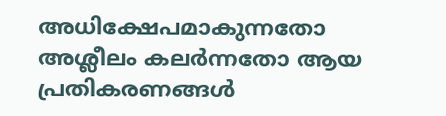അധിക്ഷേപമാകുന്നതോ അശ്ലീലം കലർന്നതോ ആയ പ്രതികരണങ്ങൾ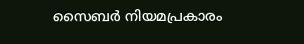സൈബർ നിയമപ്രകാരം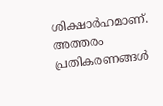ശിക്ഷാർഹമാണ്. അത്തരം പ്രതികരണങ്ങൾ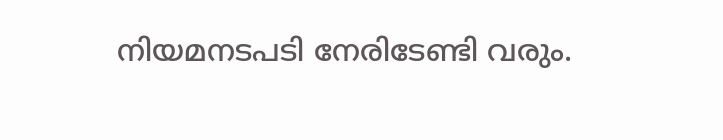നിയമനടപടി നേരിടേണ്ടി വരും.